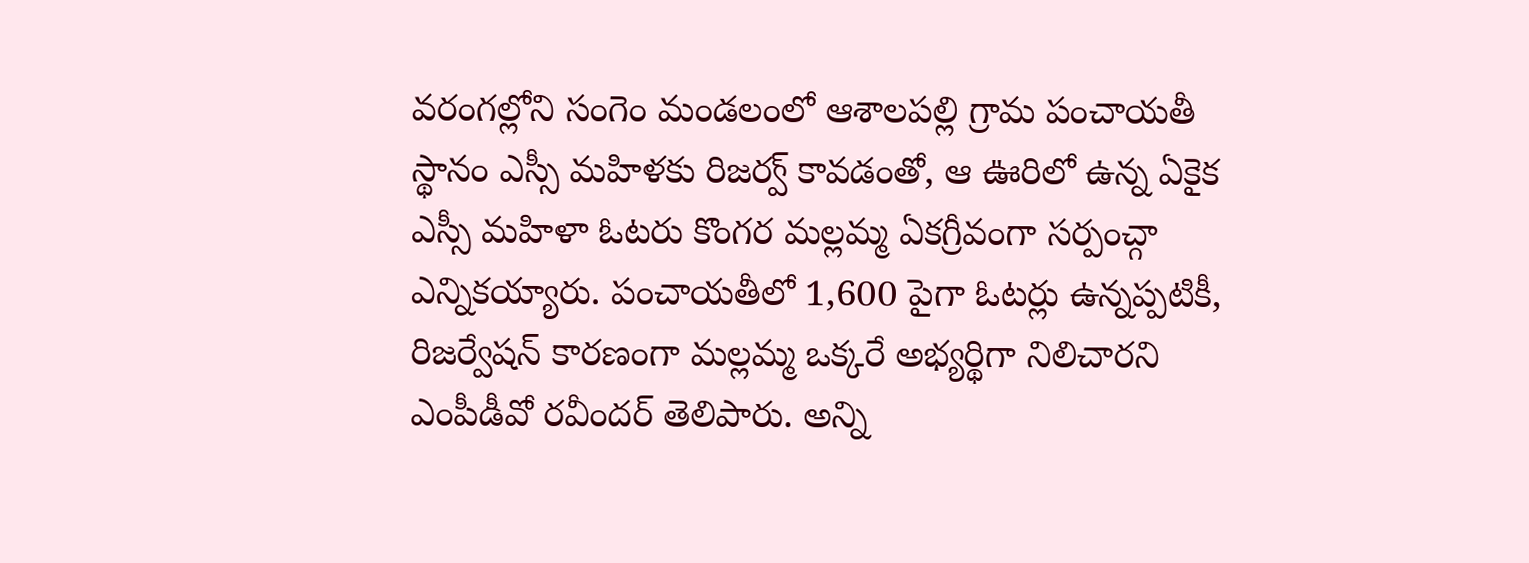వరంగల్లోని సంగెం మండలంలో ఆశాలపల్లి గ్రామ పంచాయతీ స్థానం ఎస్సీ మహిళకు రిజర్వ్ కావడంతో, ఆ ఊరిలో ఉన్న ఏకైక ఎస్సీ మహిళా ఓటరు కొంగర మల్లమ్మ ఏకగ్రీవంగా సర్పంచ్గా ఎన్నికయ్యారు. పంచాయతీలో 1,600 పైగా ఓటర్లు ఉన్నప్పటికీ, రిజర్వేషన్ కారణంగా మల్లమ్మ ఒక్కరే అభ్యర్థిగా నిలిచారని ఎంపీడీవో రవీందర్ తెలిపారు. అన్ని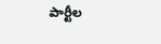పార్టీల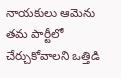నాయకులు ఆమెను తమ పార్టీలో చేర్చుకోవాలని ఒత్తిడి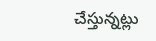చేస్తున్నట్లు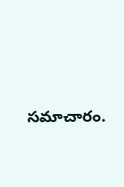సమాచారం.